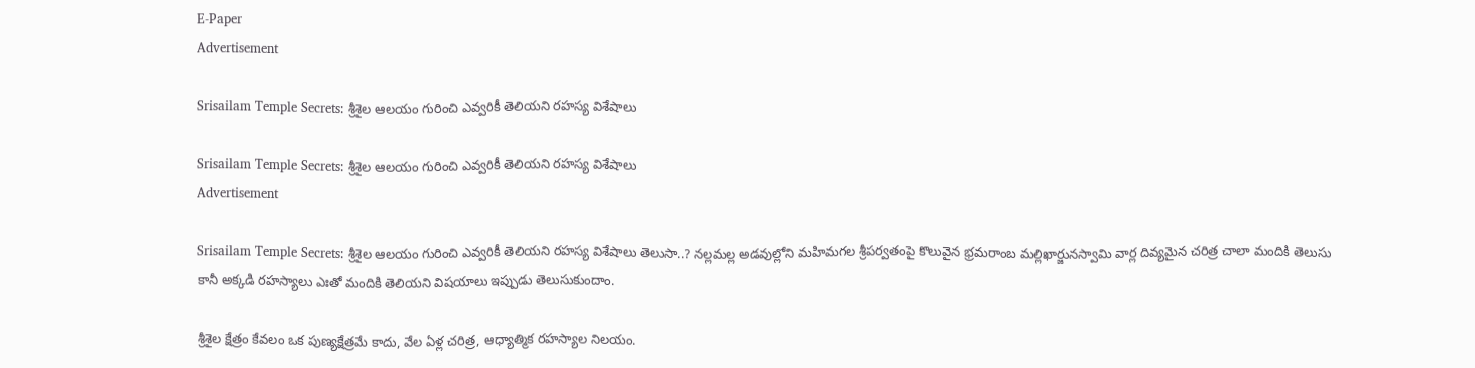E-Paper
Advertisement

Srisailam Temple Secrets: శ్రీశైల ఆలయం గురించి ఎవ్వరికీ తెలియని రహస్య విశేషాలు

Srisailam Temple Secrets: శ్రీశైల ఆలయం గురించి ఎవ్వరికీ తెలియని రహస్య విశేషాలు
Advertisement

Srisailam Temple Secrets: శ్రీశైల ఆలయం గురించి ఎవ్వరికీ తెలియని రహస్య విశేషాలు తెలుసా..? నల్లమల్ల అడవుల్లోని మహిమగల శ్రీపర్వతంపై కొలువైన భ్రమరాంబ మల్లిఖార్జునస్వామి వార్ల దివ్యమైన చరిత్ర చాలా మందికి తెలుసు కానీ అక్కడి రహస్యాలు ఎఃతో మందికి తెలియని విషయాలు ఇప్పుడు తెలుసుకుందాం.

శ్రీశైల క్షేత్రం కేవలం ఒక పుణ్యక్షేత్రమే కాదు, వేల ఏళ్ల చరిత్ర, ఆధ్యాత్మిక రహస్యాల నిలయం.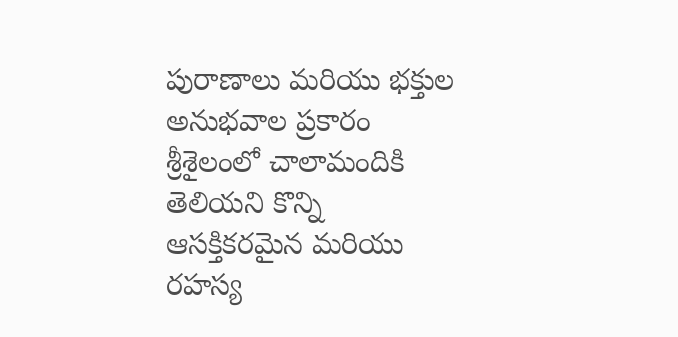పురాణాలు మరియు భక్తుల అనుభవాల ప్రకారం శ్రీశైలంలో చాలామందికి తెలియని కొన్ని ఆసక్తికరమైన మరియు రహస్య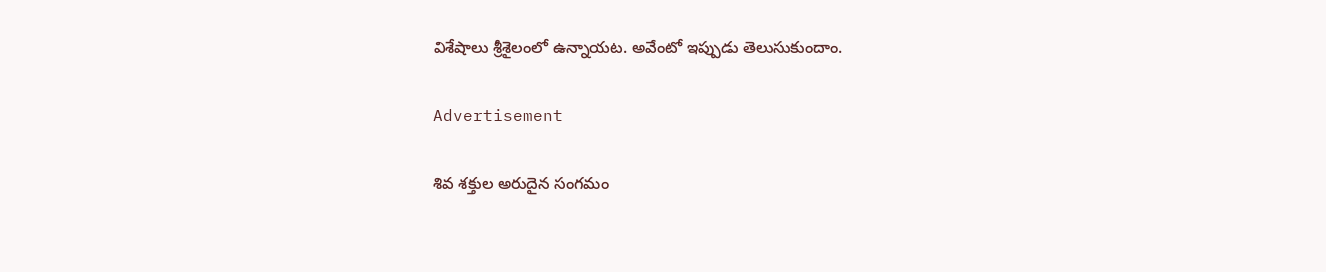విశేషాలు శ్రీశైలంలో ఉన్నాయట. అవేంటో ఇప్పుడు తెలుసుకుందాం.

Advertisement

శివ శక్తుల అరుదైన సంగమం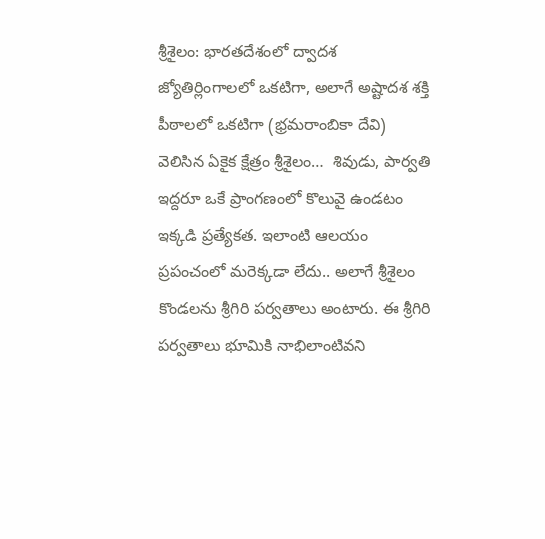శ్రీశైలం: భారతదేశంలో ద్వాదశ జ్యోతిర్లింగాలలో ఒకటిగా, అలాగే అష్టాదశ శక్తి పీఠాలలో ఒకటిగా (భ్రమరాంబికా దేవి) వెలిసిన ఏకైక క్షేత్రం శ్రీశైలం…  శివుడు, పార్వతి ఇద్దరూ ఒకే ప్రాంగణంలో కొలువై ఉండటం ఇక్కడి ప్రత్యేకత. ఇలాంటి ఆలయం ప్రపంచంలో మరెక్కడా లేదు.. అలాగే శ్రీశైలం కొండలను శ్రీగిరి పర్వతాలు అంటారు. ఈ శ్రీగిరి పర్వతాలు భూమికి నాభిలాంటివని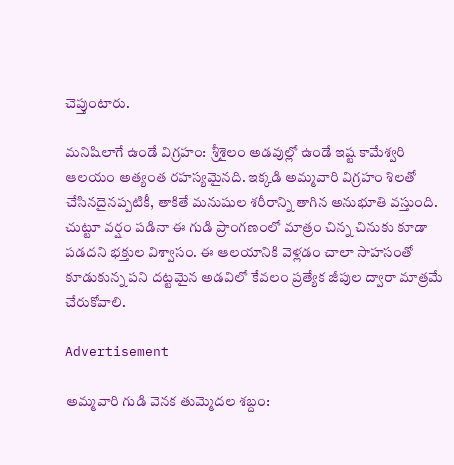చెప్తుంటారు.

మనిషిలాగే ఉండే విగ్రహం:  శ్రీశైలం అడవుల్లో ఉండే ఇష్ట కామేశ్వరి ఆలయం అత్యంత రహస్యమైనది. ఇక్కడి అమ్మవారి విగ్రహం శిలతో చేసినదైనప్పటికీ, తాకితే మనుషుల శరీరాన్ని తాగిన అనుభూతి వస్తుంది. చుట్టూ వర్షం పడినా ఈ గుడి ప్రాంగణంలో మాత్రం చిన్న చినుకు కూడా పడదని భక్తుల విశ్వాసం. ఈ ఆలయానికి వెళ్లడం చాలా సాహసంతో కూడుకున్న పని దట్టమైన అడవిలో కేవలం ప్రత్యేక జీపుల ద్వారా మాత్రమే చేరుకోవాలి.

Advertisement

అమ్మవారి గుడి వెనక తుమ్మెదల శబ్దం: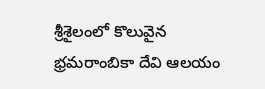శ్రీశైలంలో కొలువైన  భ్రమరాంబికా దేవి ఆలయం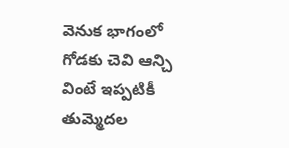వెనుక భాగంలో గోడకు చెవి ఆన్చి వింటే ఇప్పటికీ తుమ్మెదల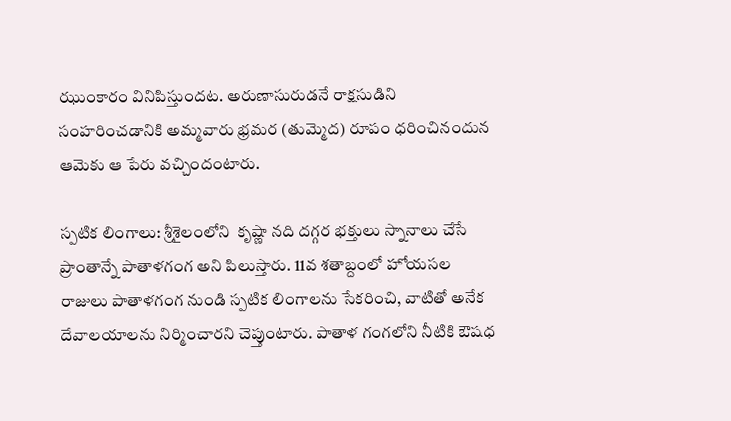ఝుంకారం వినిపిస్తుందట. అరుణాసురుడనే రాక్షసుడిని సంహరించడానికి అమ్మవారు భ్రమర (తుమ్మెద) రూపం ధరించినందున ఆమెకు ఆ పేరు వచ్చిందంటారు.

స్పటిక లింగాలు: శ్రీశైలంలోని  కృష్ణా నది దగ్గర భక్తులు స్నానాలు చేసే ప్రాంతాన్నే పాతాళగంగ అని పిలుస్తారు. 11వ శతాబ్దంలో హోయసల రాజులు పాతాళగంగ నుండి స్పటిక లింగాలను సేకరించి, వాటితో అనేక దేవాలయాలను నిర్మించారని చెప్తుంటారు. పాతాళ గంగలోని నీటికి ఔషధ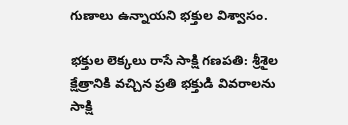గుణాలు ఉన్నాయని భక్తుల విశ్వాసం.

భక్తుల లెక్కలు రాసే సాక్షి గణపతి: శ్రీశైల క్షేత్రానికి వచ్చిన ప్రతి భక్తుడి వివరాలను సాక్షి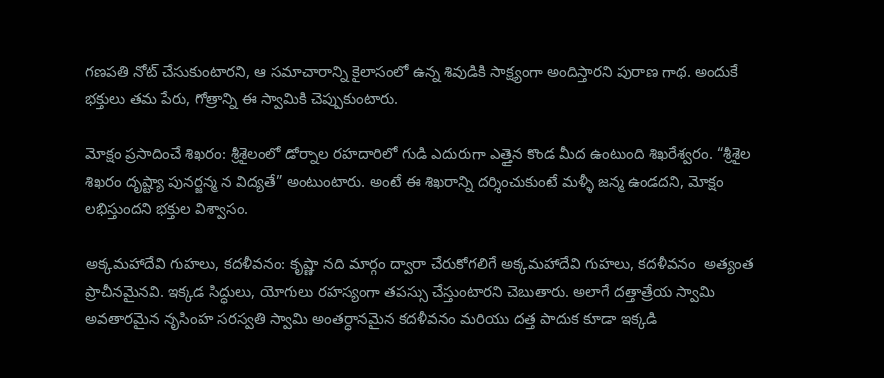గణపతి నోట్ చేసుకుంటారని, ఆ సమాచారాన్ని కైలాసంలో ఉన్న శివుడికి సాక్ష్యంగా అందిస్తారని పురాణ గాథ. అందుకే భక్తులు తమ పేరు, గోత్రాన్ని ఈ స్వామికి చెప్పుకుంటారు.

మోక్షం ప్రసాదించే శిఖరం: శ్రీశైలంలో డోర్నాల రహదారిలో గుడి ఎదురుగా ఎత్తైన కొండ మీద ఉంటుంది శిఖరేశ్వరం. “శ్రీశైల శిఖరం దృష్ట్యా పునర్జన్మ న విద్యతే” అంటుంటారు. అంటే ఈ శిఖరాన్ని దర్శించుకుంటే మళ్ళీ జన్మ ఉండదని, మోక్షం లభిస్తుందని భక్తుల విశ్వాసం.

అక్కమహాదేవి గుహలు, కదళీవనం: కృష్ణా నది మార్గం ద్వారా చేరుకోగలిగే అక్కమహాదేవి గుహలు, కదళీవనం  అత్యంత ప్రాచీనమైనవి. ఇక్కడ సిద్ధులు, యోగులు రహస్యంగా తపస్సు చేస్తుంటారని చెబుతారు. అలాగే దత్తాత్రేయ స్వామి అవతారమైన నృసింహ సరస్వతి స్వామి అంతర్ధానమైన కదళీవనం మరియు దత్త పాదుక కూడా ఇక్కడి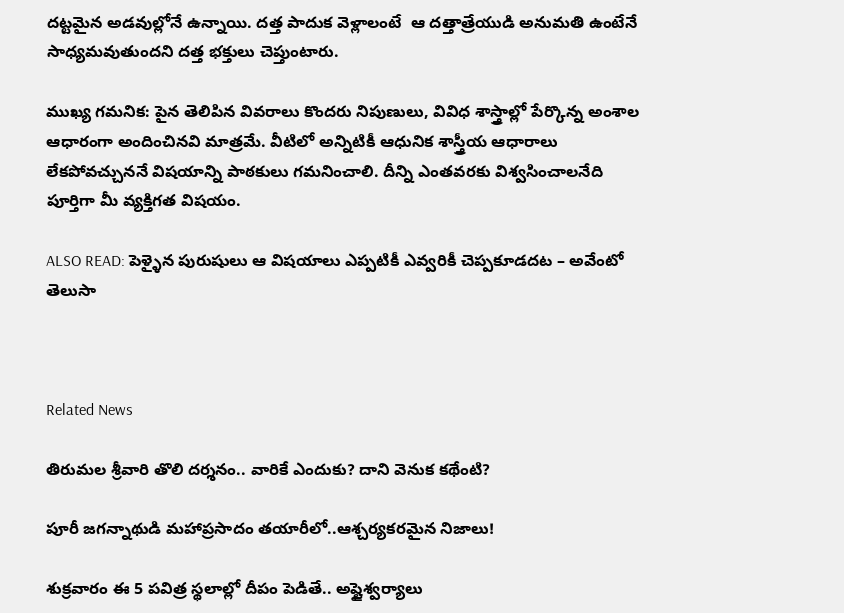దట్టమైన అడవుల్లోనే ఉన్నాయి. దత్త పాదుక వెళ్లాలంటే  ఆ దత్తాత్రేయుడి అనుమతి ఉంటేనే సాధ్యమవుతుందని దత్త భక్తులు చెప్తుంటారు.

ముఖ్య గమనిక: పైన తెలిపిన వివరాలు కొందరు నిపుణులు, వివిధ శాస్త్రాల్లో పేర్కొన్న అంశాల ఆధారంగా అందించినవి మాత్రమే. వీటిలో అన్నిటికీ ఆధునిక శాస్త్రీయ ఆధారాలు లేకపోవచ్చుననే విషయాన్ని పాఠకులు గమనించాలి. దీన్ని ఎంతవరకు విశ్వసించాలనేది పూర్తిగా మీ వ్యక్తిగత విషయం.

ALSO READ: పెళ్ళైన పురుషులు ఆ విషయాలు ఎప్పటికీ ఎవ్వరికీ చెప్పకూడదట – అవేంటో తెలుసా



Related News

తిరుమల శ్రీవారి తొలి దర్శనం.. వారికే ఎందుకు? దాని వెనుక కథేంటి?

పూరీ జగన్నాథుడి మహాప్రసాదం తయారీలో..ఆశ్చర్యకరమైన నిజాలు!

శుక్రవారం ఈ 5 పవిత్ర స్థలాల్లో దీపం పెడితే.. అష్టైశ్వర్యాలు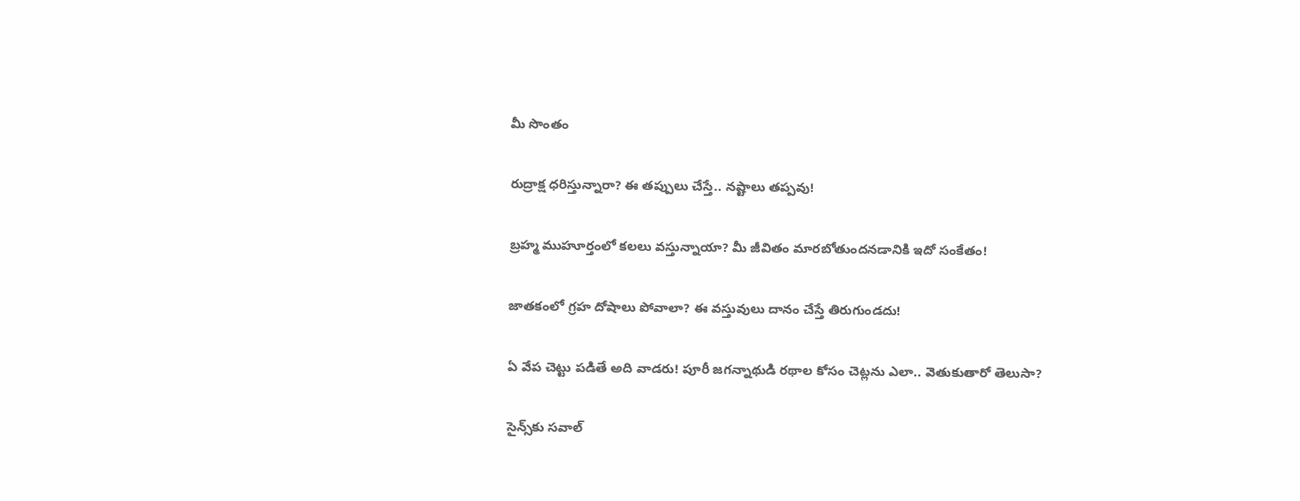మీ సొంతం

రుద్రాక్ష ధరిస్తున్నారా? ఈ తప్పులు చేస్తే.. నష్టాలు తప్పవు!

బ్రహ్మ ముహూర్తంలో కలలు వస్తున్నాయా? మీ జీవితం మారబోతుందనడానికి ఇదో సంకేతం!

జాతకంలో గ్రహ దోషాలు పోవాలా? ఈ వస్తువులు దానం చేస్తే తిరుగుండదు!

ఏ వేప చెట్టు పడితే అది వాడరు! పూరీ జగన్నాథుడి రథాల కోసం చెట్లను ఎలా.. వెతుకుతారో తెలుసా?

సైన్స్‌కు సవాల్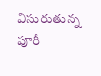విసురుతున్న పూరీ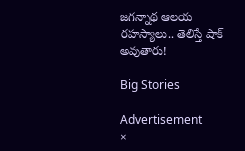జగన్నాథ ఆలయ రహస్యాలు.. తెలిస్తే షాక్ అవుతారు!

Big Stories

Advertisement
×